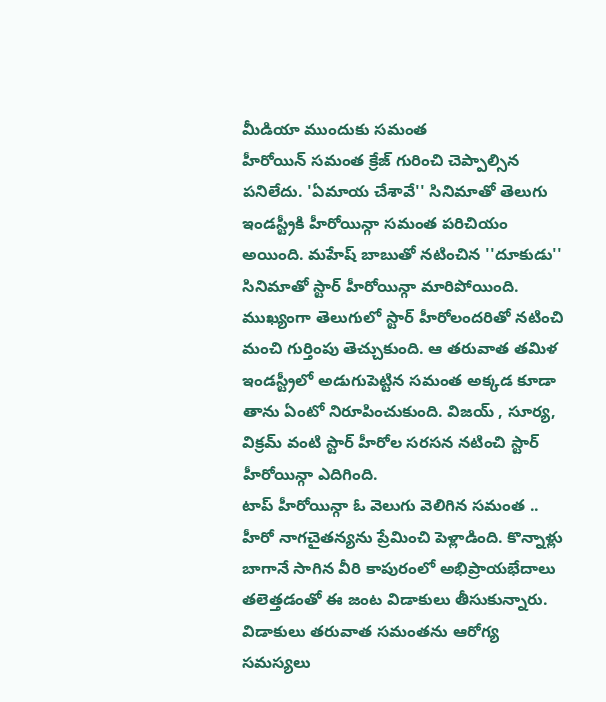మీడియా ముందుకు సమంత
హీరోయిన్ సమంత క్రేజ్ గురించి చెప్పాల్సిన పనిలేదు. 'ఏమాయ చేశావే'' సినిమాతో తెలుగు ఇండస్ట్రీకి హీరోయిన్గా సమంత పరిచియం అయింది. మహేష్ బాబుతో నటించిన ''దూకుడు'' సినిమాతో స్టార్ హీరోయిన్గా మారిపోయింది. ముఖ్యంగా తెలుగులో స్టార్ హీరోలందరితో నటించి మంచి గుర్తింపు తెచ్చుకుంది. ఆ తరువాత తమిళ ఇండస్ట్రీలో అడుగుపెట్టిన సమంత అక్కడ కూడా తాను ఏంటో నిరూపించుకుంది. విజయ్ , సూర్య, విక్రమ్ వంటి స్టార్ హీరోల సరసన నటించి స్టార్ హీరోయిన్గా ఎదిగింది.
టాప్ హీరోయిన్గా ఓ వెలుగు వెలిగిన సమంత .. హీరో నాగచైతన్యను ప్రేమించి పెళ్లాడింది. కొన్నాళ్లు బాగానే సాగిన వీరి కాపురంలో అభిప్రాయభేదాలు తలెత్తడంతో ఈ జంట విడాకులు తీసుకున్నారు. విడాకులు తరువాత సమంతను ఆరోగ్య సమస్యలు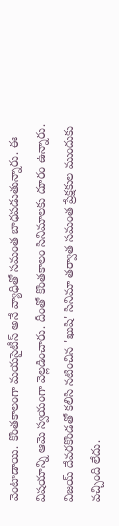వెంటాడాయి. కొంతకాలంగా మయసైటీస్ అనే వ్యాధితో సమంత బాధపడుతున్నారు. ఈ విషయాన్ని ఆమె స్వయంగా వెల్లడించారు. దీంతో కొంతకాలం సినిమాలకు దూరం ఉన్నారు. విజయ్ దేవరకొండతో కలిసి నటించిన 'ఖుషి' సినిమా తర్వాత సమంత ప్రేక్షకుల ముందుకు వచ్చింది లేదు.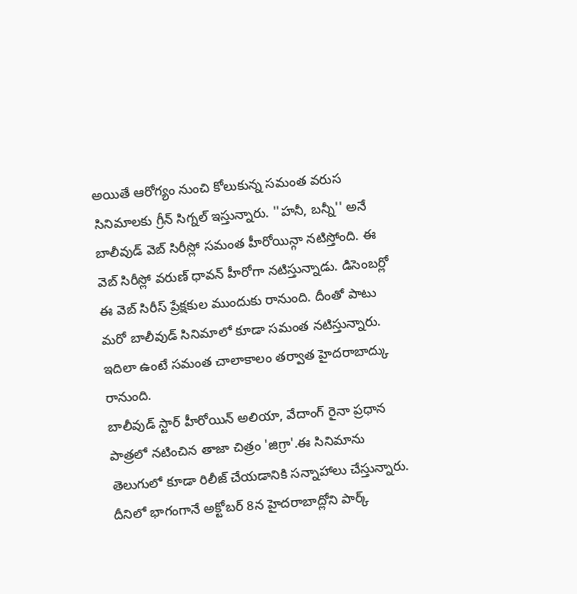అయితే ఆరోగ్యం నుంచి కోలుకున్న సమంత వరుస సినిమాలకు గ్రీన్ సిగ్నల్ ఇస్తున్నారు. ''హనీ, బన్నీ'' అనే బాలీవుడ్ వెబ్ సిరీస్లో సమంత హీరోయిన్గా నటిస్తోంది. ఈ వెబ్ సిరీస్లో వరుణ్ ధావన్ హీరోగా నటిస్తున్నాడు. డిసెంబర్లో ఈ వెబ్ సిరీస్ ప్రేక్షకుల ముందుకు రానుంది. దీంతో పాటు మరో బాలీవుడ్ సినిమాలో కూడా సమంత నటిస్తున్నారు. ఇదిలా ఉంటే సమంత చాలాకాలం తర్వాత హైదరాబాద్కు రానుంది.
బాలీవుడ్ స్టార్ హీరోయిన్ అలియా, వేదాంగ్ రైనా ప్రధాన పాత్రలో నటించిన తాజా చిత్రం 'జిగ్రా'.ఈ సినిమాను తెలుగులో కూడా రిలీజ్ చేయడానికి సన్నాహాలు చేస్తున్నారు. దీనిలో భాగంగానే అక్టోబర్ 8న హైదరాబాద్లోని పార్క్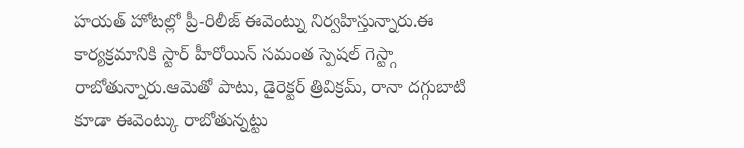హయత్ హోటల్లో ప్రీ-రిలీజ్ ఈవెంట్ను నిర్వహిస్తున్నారు.ఈ కార్యక్రమానికి స్టార్ హీరోయిన్ సమంత స్పెషల్ గెస్ట్గా రాబోతున్నారు.ఆమెతో పాటు, డైరెక్టర్ త్రివిక్రమ్, రానా దగ్గుబాటి కూడా ఈవెంట్కు రాబోతున్నట్టు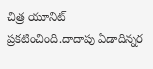చిత్ర యూనిట్ ప్రకటించింది.దాదాపు ఏడాదిన్నర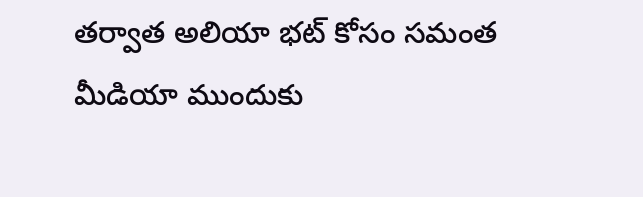తర్వాత అలియా భట్ కోసం సమంత మీడియా ముందుకు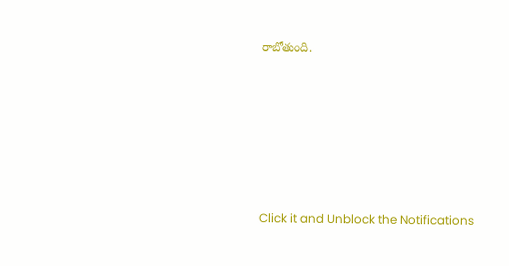రాబోతుంది.












Click it and Unblock the Notifications